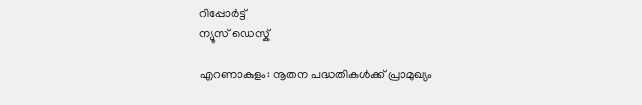റിപ്പോര്‍ട്ട്
ന്യൂസ് ഡെസ്ക്

എറണാകുളം: നൂതന പദ്ധതികള്‍ക്ക് പ്രാമുഖ്യം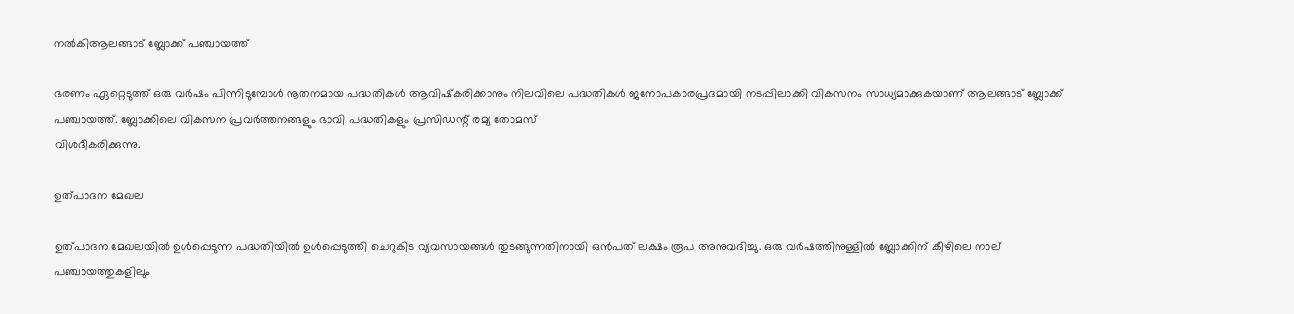നല്‍കിആലങ്ങാട് ബ്ലോക്ക് പഞ്ചായത്ത്

ഭരണം ഏറ്റെടുത്ത് ഒരു വര്‍ഷം പിന്നിടുമ്പോള്‍ നൂതനമായ പദ്ധതികള്‍ ആവിഷ്‌കരിക്കാനും നിലവിലെ പദ്ധതികള്‍ ജനോപകാരപ്രദമായി നടപ്പിലാക്കി വികസനം സാധ്യമാക്കുകയാണ് ആലങ്ങാട് ബ്ലോക്ക് പഞ്ചായത്ത്. ബ്ലോക്കിലെ വികസന പ്രവര്‍ത്തനങ്ങളും ഭാവി പദ്ധതികളും പ്രസിഡന്റ് രമ്യ തോമസ്
വിശദീകരിക്കുന്നു.

ഉത്പാദന മേഖല

ഉത്പാദന മേഖലയില്‍ ഉള്‍പ്പെടുന്ന പദ്ധതിയില്‍ ഉള്‍പ്പെടുത്തി ചെറുകിട വ്യവസായങ്ങള്‍ തുടങ്ങുന്നതിനായി ഒന്‍പത് ലക്ഷം രൂപ അനുവദിച്ചു. ഒരു വര്‍ഷത്തിനുള്ളില്‍ ബ്ലോക്കിന് കീഴിലെ നാല് പഞ്ചായത്തുകളിലും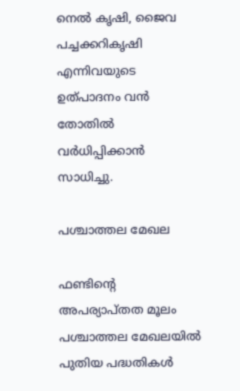നെല്‍ കൃഷി, ജൈവ പച്ചക്കറികൃഷി എന്നിവയുടെ ഉത്പാദനം വന്‍ തോതില്‍ വര്‍ധിപ്പിക്കാന്‍ സാധിച്ചു.

പശ്ചാത്തല മേഖല

ഫണ്ടിന്റെ അപര്യാപ്തത മൂലം പശ്ചാത്തല മേഖലയില്‍ പുതിയ പദ്ധതികള്‍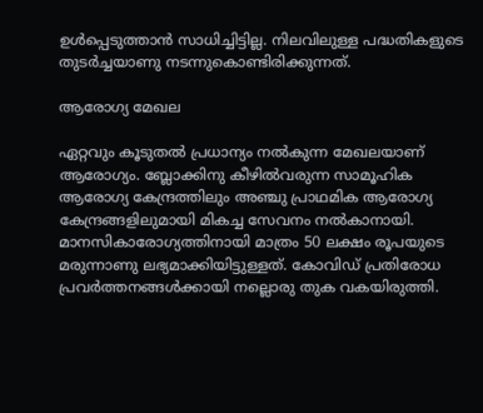ഉള്‍പ്പെടുത്താന്‍ സാധിച്ചിട്ടില്ല. നിലവിലുള്ള പദ്ധതികളുടെ തുടര്‍ച്ചയാണു നടന്നുകൊണ്ടിരിക്കുന്നത്.

ആരോഗ്യ മേഖല

ഏറ്റവും കൂടുതല്‍ പ്രധാന്യം നല്‍കുന്ന മേഖലയാണ് ആരോഗ്യം. ബ്ലോക്കിനു കീഴില്‍വരുന്ന സാമൂഹിക ആരോഗ്യ കേന്ദ്രത്തിലും അഞ്ചു പ്രാഥമിക ആരോഗ്യ കേന്ദ്രങ്ങളിലുമായി മികച്ച സേവനം നല്‍കാനായി. മാനസികാരോഗ്യത്തിനായി മാത്രം 50 ലക്ഷം രൂപയുടെ മരുന്നാണു ലഭ്യമാക്കിയിട്ടുള്ളത്. കോവിഡ് പ്രതിരോധ പ്രവര്‍ത്തനങ്ങള്‍ക്കായി നല്ലൊരു തുക വകയിരുത്തി.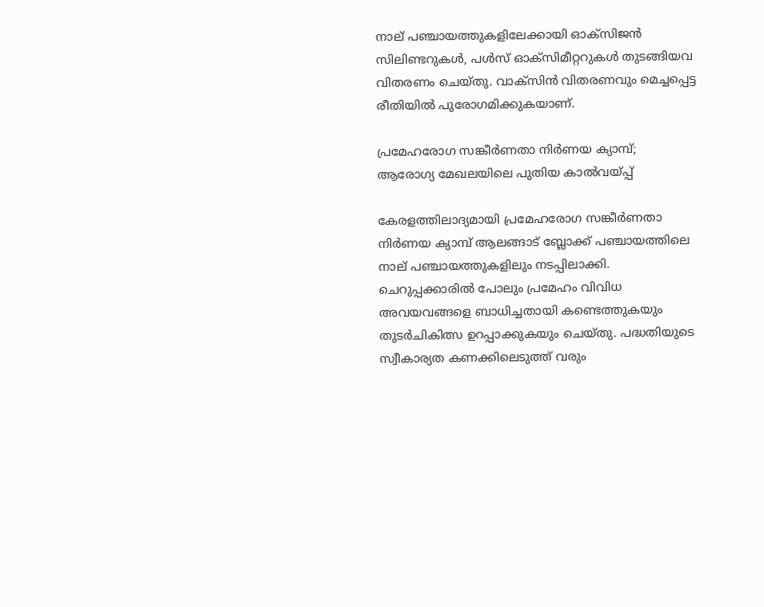നാല് പഞ്ചായത്തുകളിലേക്കായി ഓക്‌സിജന്‍ സിലിണ്ടറുകള്‍, പള്‍സ് ഓക്‌സിമീറ്ററുകള്‍ തുടങ്ങിയവ വിതരണം ചെയ്തു. വാക്‌സിന്‍ വിതരണവും മെച്ചപ്പെട്ട രീതിയില്‍ പുരോഗമിക്കുകയാണ്.

പ്രമേഹരോഗ സങ്കീര്‍ണതാ നിര്‍ണയ ക്യാമ്പ്;
ആരോഗ്യ മേഖലയിലെ പുതിയ കാല്‍വയ്പ്പ്

കേരളത്തിലാദ്യമായി പ്രമേഹരോഗ സങ്കീര്‍ണതാ നിര്‍ണയ ക്യാമ്പ് ആലങ്ങാട് ബ്ലോക്ക് പഞ്ചായത്തിലെ നാല് പഞ്ചായത്തുകളിലും നടപ്പിലാക്കി. ചെറുപ്പക്കാരില്‍ പോലും പ്രമേഹം വിവിധ അവയവങ്ങളെ ബാധിച്ചതായി കണ്ടെത്തുകയും തുടര്‍ചികിത്സ ഉറപ്പാക്കുകയും ചെയ്തു. പദ്ധതിയുടെ സ്വീകാര്യത കണക്കിലെടുത്ത് വരും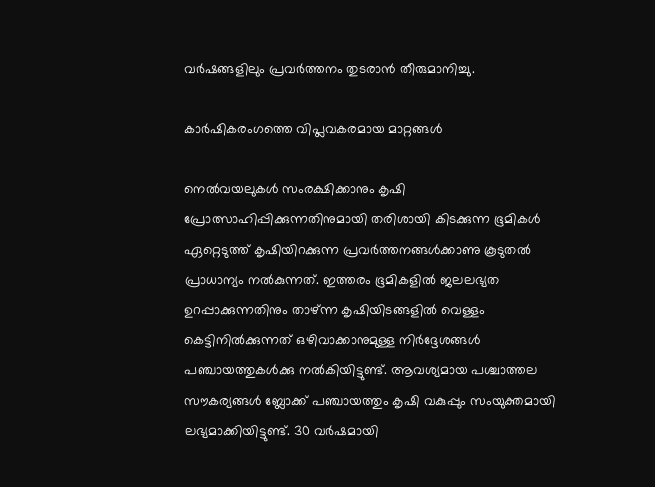വര്‍ഷങ്ങളിലും പ്രവര്‍ത്തനം തുടരാന്‍ തീരുമാനിച്ചു.

കാര്‍ഷികരംഗത്തെ വിപ്ലവകരമായ മാറ്റങ്ങള്‍

നെല്‍വയലുകള്‍ സംരക്ഷിക്കാനും കൃഷി പ്രോത്സാഹിപ്പിക്കുന്നതിനുമായി തരിശായി കിടക്കുന്ന ഭൂമികള്‍ ഏറ്റെടുത്ത് കൃഷിയിറക്കുന്ന പ്രവര്‍ത്തനങ്ങള്‍ക്കാണു കൂടുതല്‍ പ്രാധാന്യം നല്‍കുന്നത്. ഇത്തരം ഭൂമികളില്‍ ജലലഭ്യത ഉറപ്പാക്കുന്നതിനും താഴ്ന്ന കൃഷിയിടങ്ങളില്‍ വെള്ളം കെട്ടിനില്‍ക്കുന്നത് ഒഴിവാക്കാനുമുള്ള നിര്‍ദ്ദേശങ്ങള്‍ പഞ്ചായത്തുകള്‍ക്കു നല്‍കിയിട്ടുണ്ട്. ആവശ്യമായ പശ്ചാത്തല സൗകര്യങ്ങള്‍ ബ്ലോക്ക് പഞ്ചായത്തും കൃഷി വകുപ്പും സംയുക്തമായി ലഭ്യമാക്കിയിട്ടുണ്ട്. 30 വര്‍ഷമായി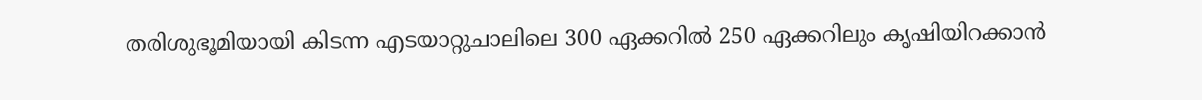തരിശുഭൂമിയായി കിടന്ന എടയാറ്റുചാലിലെ 300 ഏക്കറില്‍ 250 ഏക്കറിലും കൃഷിയിറക്കാന്‍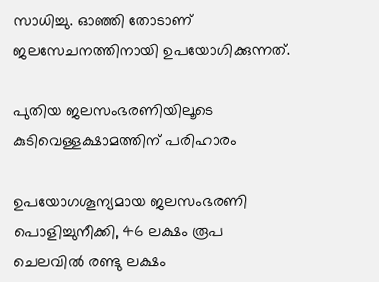സാധിച്ചു. ഓഞ്ഞി തോടാണ് ജലസേചനത്തിനായി ഉപയോഗിക്കുന്നത്.

പുതിയ ജലസംഭരണിയിലൂടെ
കുടിവെള്ളക്ഷാമത്തിന് പരിഹാരം

ഉപയോഗശൂന്യമായ ജലസംഭരണി പൊളിച്ചുനീക്കി, 46 ലക്ഷം രൂപ ചെലവില്‍ രണ്ടു ലക്ഷം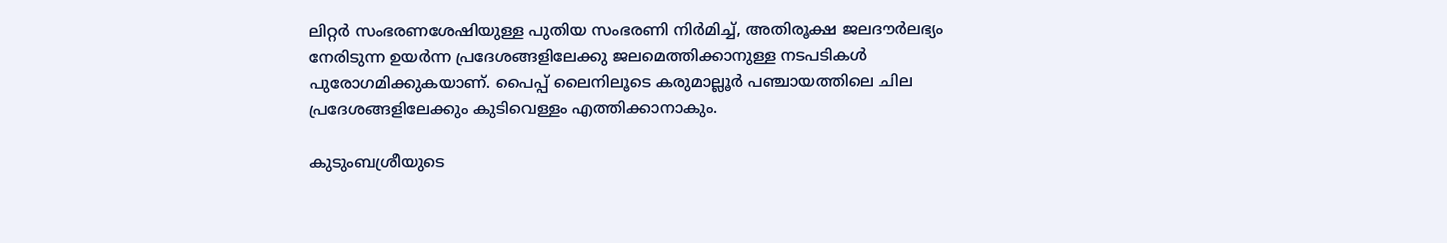ലിറ്റര്‍ സംഭരണശേഷിയുള്ള പുതിയ സംഭരണി നിര്‍മിച്ച്, അതിരൂക്ഷ ജലദൗര്‍ലഭ്യം നേരിടുന്ന ഉയര്‍ന്ന പ്രദേശങ്ങളിലേക്കു ജലമെത്തിക്കാനുള്ള നടപടികള്‍ പുരോഗമിക്കുകയാണ്. പൈപ്പ് ലൈനിലൂടെ കരുമാല്ലൂര്‍ പഞ്ചായത്തിലെ ചില പ്രദേശങ്ങളിലേക്കും കുടിവെള്ളം എത്തിക്കാനാകും.

കുടുംബശ്രീയുടെ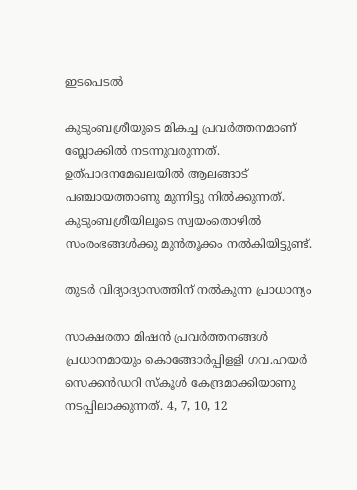ഇടപെടല്‍

കുടുംബശ്രീയുടെ മികച്ച പ്രവര്‍ത്തനമാണ് ബ്ലോക്കില്‍ നടന്നുവരുന്നത്. ഉത്പാദനമേഖലയില്‍ ആലങ്ങാട് പഞ്ചായത്താണു മുന്നിട്ടു നില്‍ക്കുന്നത്.  കുടുംബശ്രീയിലൂടെ സ്വയംതൊഴില്‍ സംരംഭങ്ങള്‍ക്കു മുന്‍തൂക്കം നല്‍കിയിട്ടുണ്ട്.

തുടര്‍ വിദ്യാദ്യാസത്തിന് നല്‍കുന്ന പ്രാധാന്യം

സാക്ഷരതാ മിഷന്‍ പ്രവര്‍ത്തനങ്ങള്‍ പ്രധാനമായും കൊങ്ങോര്‍പ്പിളളി ഗവ.ഹയര്‍ സെക്കന്‍ഡറി സ്‌കൂള്‍ കേന്ദ്രമാക്കിയാണു നടപ്പിലാക്കുന്നത്. 4, 7, 10, 12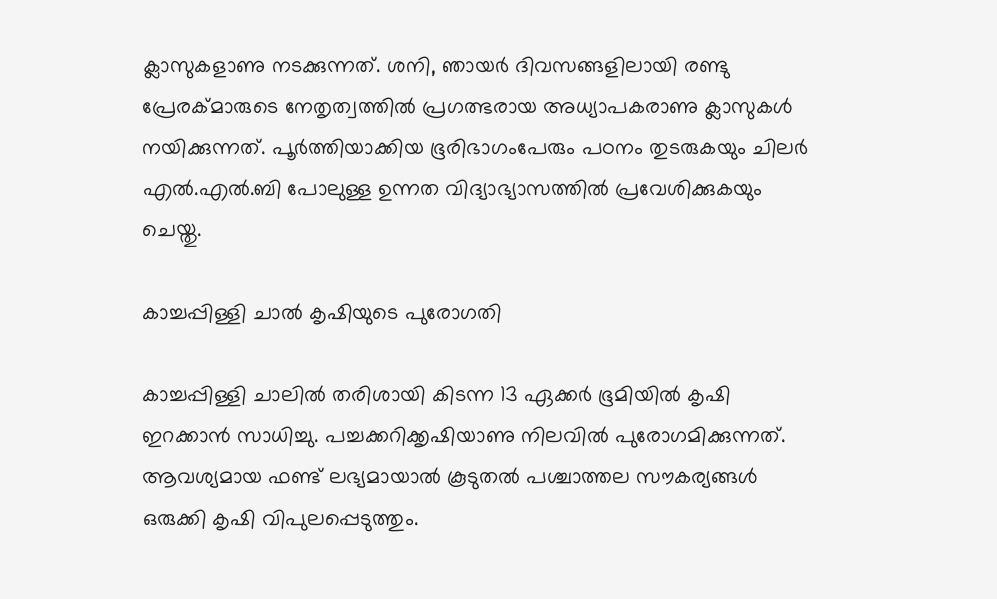ക്ലാസുകളാണു നടക്കുന്നത്. ശനി, ഞായര്‍ ദിവസങ്ങളിലായി രണ്ടു പ്രേരക്മാരുടെ നേതൃത്വത്തില്‍ പ്രഗത്ഭരായ അധ്യാപകരാണു ക്ലാസുകള്‍ നയിക്കുന്നത്. പൂര്‍ത്തിയാക്കിയ ഭൂരിഭാഗംപേരും പഠനം തുടരുകയും ചിലര്‍ എല്‍.എല്‍.ബി പോലുള്ള ഉന്നത വിദ്യാഭ്യാസത്തില്‍ പ്രവേശിക്കുകയും ചെയ്തു.

കാച്ചപ്പിള്ളി ചാല്‍ കൃഷിയുടെ പുരോഗതി

കാച്ചപ്പിള്ളി ചാലില്‍ തരിശായി കിടന്ന 13 ഏക്കര്‍ ഭൂമിയില്‍ കൃഷി ഇറക്കാന്‍ സാധിച്ചു. പച്ചക്കറിക്കൃഷിയാണു നിലവില്‍ പുരോഗമിക്കുന്നത്. ആവശ്യമായ ഫണ്ട് ലഭ്യമായാല്‍ കൂടുതല്‍ പശ്ചാത്തല സൗകര്യങ്ങള്‍ ഒരുക്കി കൃഷി വിപുലപ്പെടുത്തും.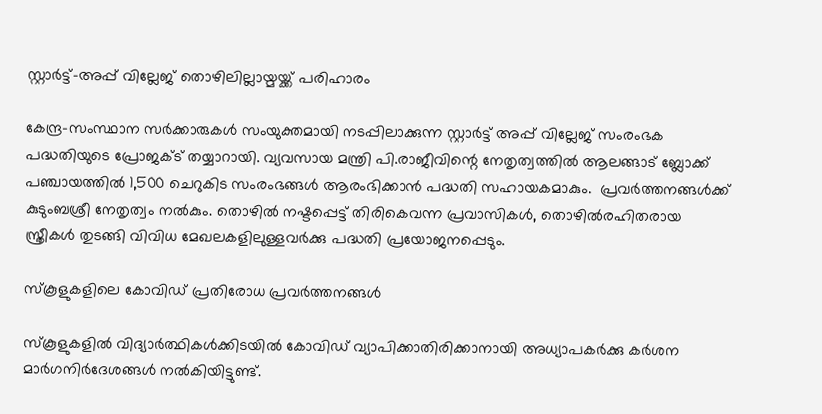സ്റ്റാര്‍ട്ട്-അപ്പ് വില്ലേജ് തൊഴിലില്ലായ്മയ്ക്ക് പരിഹാരം

കേന്ദ്ര-സംസ്ഥാന സര്‍ക്കാരുകള്‍ സംയുക്തമായി നടപ്പിലാക്കുന്ന സ്റ്റാര്‍ട്ട് അപ്പ് വില്ലേജ് സംരംഭക പദ്ധതിയുടെ പ്രോജക്ട് തയ്യാറായി. വ്യവസായ മന്ത്രി പി.രാജീവിന്റെ നേതൃത്വത്തില്‍ ആലങ്ങാട് ബ്ലോക്ക് പഞ്ചായത്തില്‍ 1,500 ചെറുകിട സംരംഭങ്ങള്‍ ആരംഭിക്കാന്‍ പദ്ധതി സഹായകമാകും.  പ്രവര്‍ത്തനങ്ങള്‍ക്ക് കുടുംബശ്രീ നേതൃത്വം നല്‍കും. തൊഴില്‍ നഷ്ടപ്പെട്ട് തിരികെവന്ന പ്രവാസികള്‍, തൊഴില്‍രഹിതരായ സ്ത്രീകള്‍ തുടങ്ങി വിവിധ മേഖലകളിലുള്ളവര്‍ക്കു പദ്ധതി പ്രയോജനപ്പെടും.

സ്‌കൂളുകളിലെ കോവിഡ് പ്രതിരോധ പ്രവര്‍ത്തനങ്ങള്‍

സ്‌കൂളുകളില്‍ വിദ്യാര്‍ത്ഥികള്‍ക്കിടയില്‍ കോവിഡ് വ്യാപിക്കാതിരിക്കാനായി അധ്യാപകര്‍ക്കു കര്‍ശന മാര്‍ഗനിര്‍ദേശങ്ങള്‍ നല്‍കിയിട്ടുണ്ട്.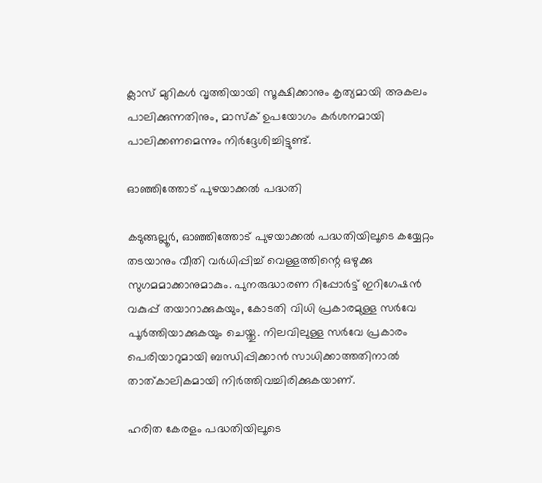ക്ലാസ് മുറികള്‍ വൃത്തിയായി സൂക്ഷിക്കാനും കൃത്യമായി അകലം പാലിക്കുന്നതിനും, മാസ്‌ക് ഉപയോഗം കര്‍ശനമായി പാലിക്കണമെന്നും നിര്‍ദ്ദേശിച്ചിട്ടുണ്ട്.

ഓഞ്ഞിത്തോട് പുഴയാക്കല്‍ പദ്ധതി

കടുങ്ങല്ലൂര്‍, ഓഞ്ഞിത്തോട് പുഴയാക്കല്‍ പദ്ധതിയിലൂടെ കയ്യേറ്റം തടയാനും വീതി വര്‍ധിപ്പിച്ച് വെള്ളത്തിന്റെ ഒഴുക്കു സുഗമമാക്കാനുമാകും. പുനരുദ്ധാരണ റിപ്പോര്‍ട്ട് ഇറിഗേഷന്‍ വകുപ്പ് തയാറാക്കുകയും, കോടതി വിധി പ്രകാരമുള്ള സര്‍വേ പൂര്‍ത്തിയാക്കുകയും ചെയ്തു. നിലവിലുള്ള സര്‍വേ പ്രകാരം പെരിയാറുമായി ബന്ധിപ്പിക്കാന്‍ സാധിക്കാത്തതിനാല്‍ താത്കാലികമായി നിര്‍ത്തിവച്ചിരിക്കുകയാണ്.

ഹരിത കേരളം പദ്ധതിയിലൂടെ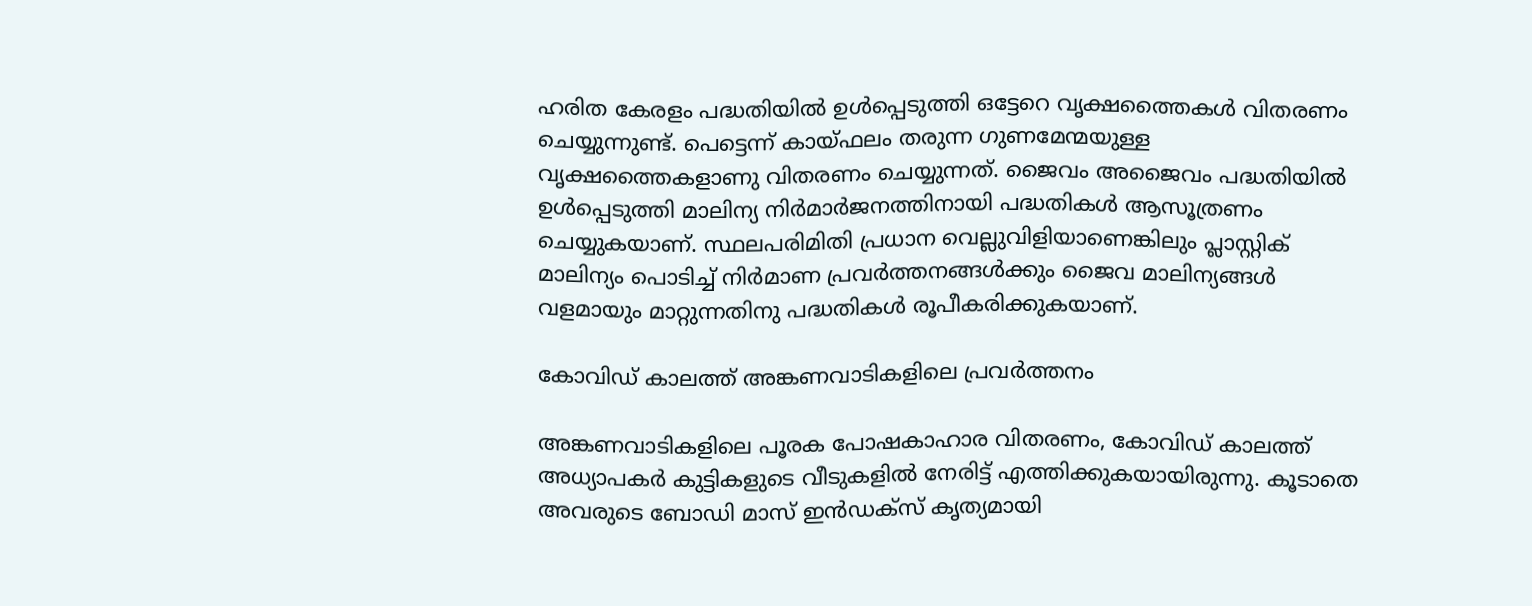ഹരിത കേരളം പദ്ധതിയില്‍ ഉള്‍പ്പെടുത്തി ഒട്ടേറെ വൃക്ഷത്തൈകള്‍ വിതരണം ചെയ്യുന്നുണ്ട്. പെട്ടെന്ന് കായ്ഫലം തരുന്ന ഗുണമേന്മയുള്ള വൃക്ഷത്തൈകളാണു വിതരണം ചെയ്യുന്നത്. ജൈവം അജൈവം പദ്ധതിയില്‍ ഉള്‍പ്പെടുത്തി മാലിന്യ നിര്‍മാര്‍ജനത്തിനായി പദ്ധതികള്‍ ആസൂത്രണം ചെയ്യുകയാണ്. സ്ഥലപരിമിതി പ്രധാന വെല്ലുവിളിയാണെങ്കിലും പ്ലാസ്റ്റിക് മാലിന്യം പൊടിച്ച് നിര്‍മാണ പ്രവര്‍ത്തനങ്ങള്‍ക്കും ജൈവ മാലിന്യങ്ങള്‍ വളമായും മാറ്റുന്നതിനു പദ്ധതികള്‍ രൂപീകരിക്കുകയാണ്.

കോവിഡ് കാലത്ത് അങ്കണവാടികളിലെ പ്രവര്‍ത്തനം

അങ്കണവാടികളിലെ പൂരക പോഷകാഹാര വിതരണം, കോവിഡ് കാലത്ത് അധ്യാപകര്‍ കുട്ടികളുടെ വീടുകളില്‍ നേരിട്ട് എത്തിക്കുകയായിരുന്നു. കൂടാതെ അവരുടെ ബോഡി മാസ് ഇന്‍ഡക്‌സ് കൃത്യമായി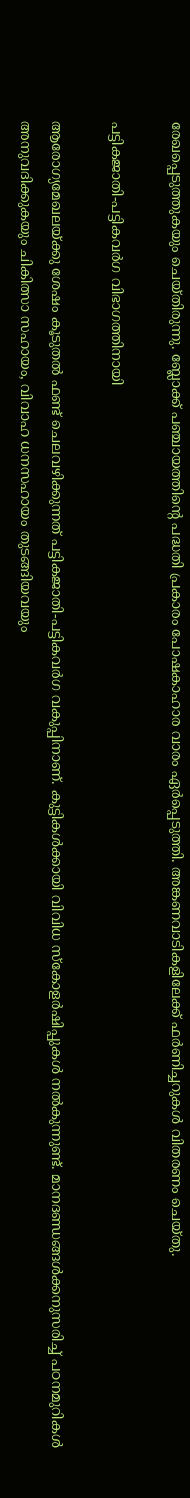രേഖപ്പെടുത്തുകയും ചെയ്തിരുന്നു. ബ്ലോക്ക് പഞ്ചായത്തിന്റെ പദ്ധതി പ്രകാരം പോഷകാഹാര വാരം ഏര്‍പ്പെടുത്തി. അങ്കണവാടികളിലേക്ക് ഫര്‍ണിച്ചറുകള്‍ വിതരണം ചെയ്തു.

പട്ടികജാതി-പട്ടികവര്‍ഗ വിഭാഗത്തിനായി

ആരോഗ്യമേഖലയ്ക്കു ശേഷം കൂടുതല്‍ ഫണ്ട് ചെലവഴിക്കുന്നത് പട്ടികജാതി-പട്ടികവര്‍ഗ വകുപ്പിനാണ്. കുട്ടികള്‍ക്കായി വിവിധ സ്‌കോളര്‍ഷിപ്പുകള്‍ നല്‍കുന്നുണ്ട്. മാനദണ്ഡങ്ങള്‍ക്കനുസരിച്ച് പഠനമുറികള്‍ അനുവദിക്കുകയും ചികിത്സാ സഹായം, വിവാഹ ധനസഹായം തുടങ്ങിയവയും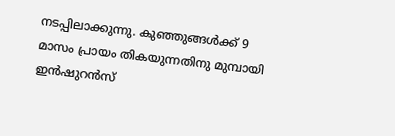നടപ്പിലാക്കുന്നു. കുഞ്ഞുങ്ങള്‍ക്ക് 9 മാസം പ്രായം തികയുന്നതിനു മുമ്പായി ഇന്‍ഷുറന്‍സ്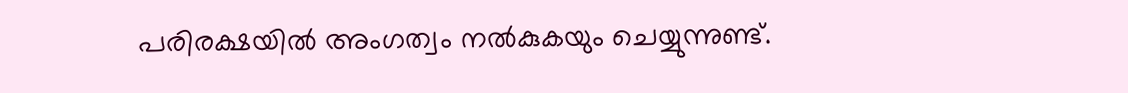പരിരക്ഷയില്‍ അംഗത്വം നല്‍കുകയും ചെയ്യുന്നുണ്ട്.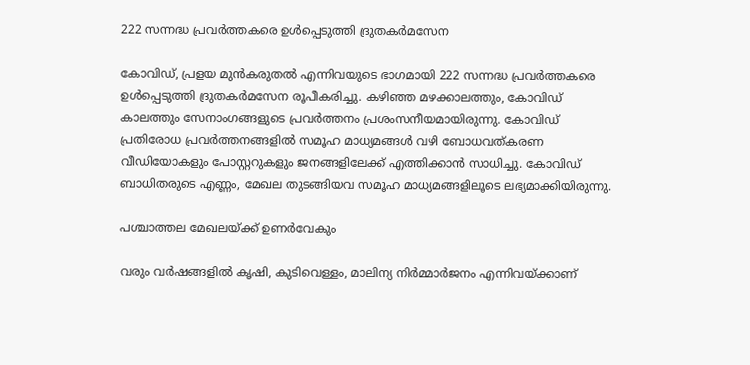222 സന്നദ്ധ പ്രവര്‍ത്തകരെ ഉള്‍പ്പെടുത്തി ദ്രുതകര്‍മസേന

കോവിഡ്, പ്രളയ മുന്‍കരുതല്‍ എന്നിവയുടെ ഭാഗമായി 222 സന്നദ്ധ പ്രവര്‍ത്തകരെ ഉള്‍പ്പെടുത്തി ദ്രുതകര്‍മസേന രൂപീകരിച്ചു. കഴിഞ്ഞ മഴക്കാലത്തും, കോവിഡ് കാലത്തും സേനാംഗങ്ങളുടെ പ്രവര്‍ത്തനം പ്രശംസനീയമായിരുന്നു. കോവിഡ് പ്രതിരോധ പ്രവര്‍ത്തനങ്ങളില്‍ സമൂഹ മാധ്യമങ്ങള്‍ വഴി ബോധവത്കരണ വീഡിയോകളും പോസ്റ്ററുകളും ജനങ്ങളിലേക്ക് എത്തിക്കാന്‍ സാധിച്ചു. കോവിഡ് ബാധിതരുടെ എണ്ണം, മേഖല തുടങ്ങിയവ സമൂഹ മാധ്യമങ്ങളിലൂടെ ലഭ്യമാക്കിയിരുന്നു.

പശ്ചാത്തല മേഖലയ്ക്ക് ഉണര്‍വേകും

വരും വര്‍ഷങ്ങളില്‍ കൃഷി, കുടിവെള്ളം, മാലിന്യ നിര്‍മ്മാര്‍ജനം എന്നിവയ്ക്കാണ്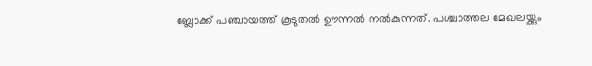ബ്ലോക്ക് പഞ്ചായത്ത് കൂടുതല്‍ ഊന്നല്‍ നല്‍കുന്നത്. പശ്ചാത്തല മേഖലയ്ക്കും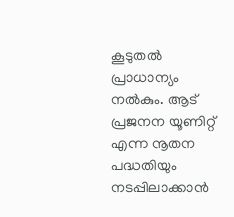കൂടുതല്‍ പ്രാധാന്യം നല്‍കും. ആട് പ്രജനന യൂണിറ്റ് എന്ന നൂതന പദ്ധതിയും നടപ്പിലാക്കാന്‍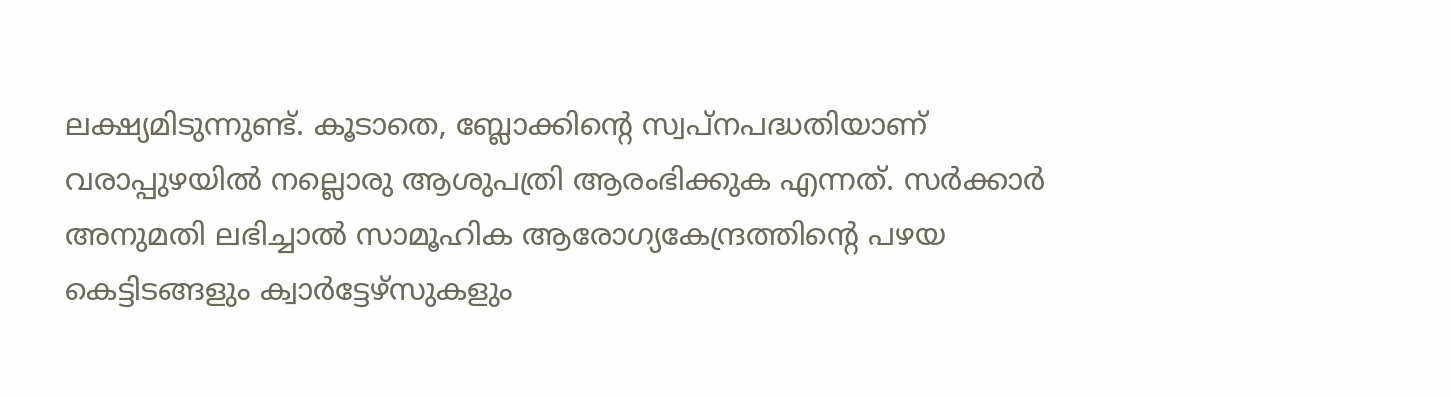ലക്ഷ്യമിടുന്നുണ്ട്. കൂടാതെ, ബ്ലോക്കിന്റെ സ്വപ്നപദ്ധതിയാണ് വരാപ്പുഴയില്‍ നല്ലൊരു ആശുപത്രി ആരംഭിക്കുക എന്നത്. സര്‍ക്കാര്‍ അനുമതി ലഭിച്ചാല്‍ സാമൂഹിക ആരോഗ്യകേന്ദ്രത്തിന്റെ പഴയ കെട്ടിടങ്ങളും ക്വാര്‍ട്ടേഴ്‌സുകളും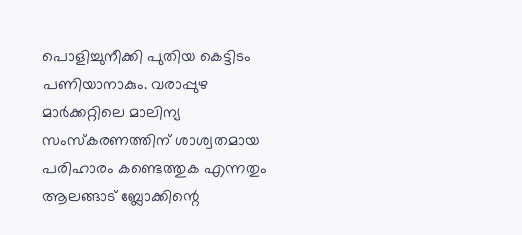പൊളിച്ചുനീക്കി പുതിയ കെട്ടിടം പണിയാനാകും. വരാപ്പുഴ മാര്‍ക്കറ്റിലെ മാലിന്യ സംസ്‌കരണത്തിന് ശാശ്വതമായ പരിഹാരം കണ്ടെത്തുക എന്നതും ആലങ്ങാട് ബ്ലോക്കിന്റെ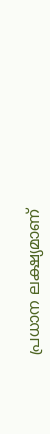പ്രധാന ലക്ഷ്യമാണ്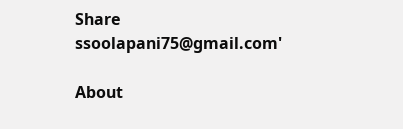Share
ssoolapani75@gmail.com'

About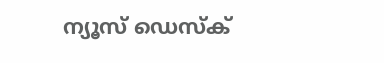ന്യൂസ് ഡെസ്ക്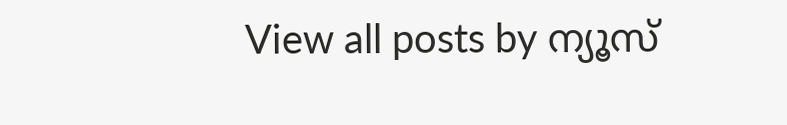View all posts by ന്യൂസ്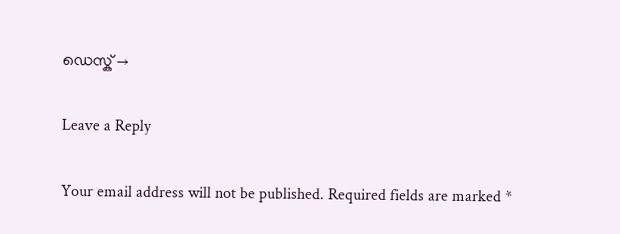ഡെസ്ക് →

Leave a Reply

Your email address will not be published. Required fields are marked *